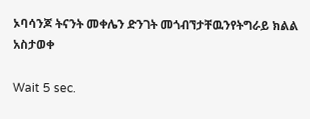ኦባሳንጆ ትናንት መቀሌን ድንገት መጎብኘታቸዉንየትግራይ ክልል አስታወቀ

Wait 5 sec.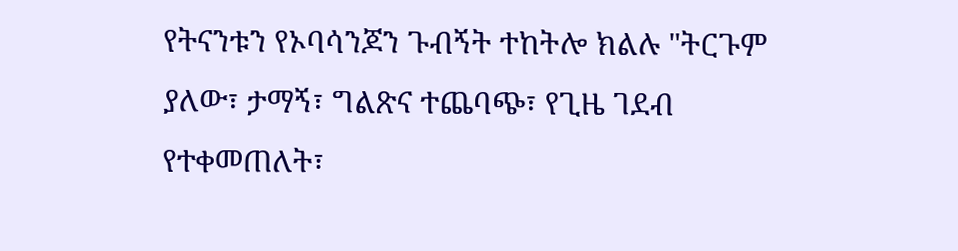የትናንቱን የኦባሳንጆን ጉብኝት ተከትሎ ክልሉ "ትርጉም ያለው፣ ታማኝ፣ ግልጽና ተጨባጭ፣ የጊዜ ገደብ የተቀመጠለት፣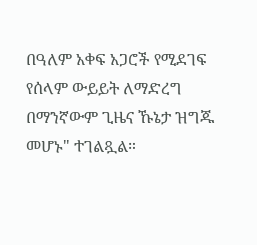በዓለም አቀፍ አጋሮች የሚደገፍ የሰላም ውይይት ለማድረግ በማንኛውም ጊዜና ኹኔታ ዝግጁ መሆኑ" ተገልጿል።